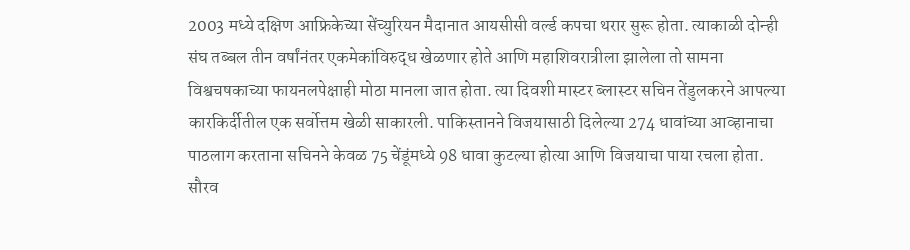2003 मध्ये दक्षिण आफ्रिकेच्या सेंच्युरियन मैदानात आयसीसी वर्ल्ड कपचा थरार सुरू होता. त्याकाळी दोन्ही संघ तब्बल तीन वर्षांनंतर एकमेकांविरुद्ध खेळणार होते आणि महाशिवरात्रीला झालेला तो सामना विश्वचषकाच्या फायनलपेक्षाही मोठा मानला जात होता. त्या दिवशी मास्टर ब्लास्टर सचिन तेंडुलकरने आपल्या कारकिर्दीतील एक सर्वोत्तम खेळी साकारली. पाकिस्तानने विजयासाठी दिलेल्या 274 धावांच्या आव्हानाचा पाठलाग करताना सचिनने केवळ 75 चेंडूंमध्ये 98 धावा कुटल्या होत्या आणि विजयाचा पाया रचला होता. सौरव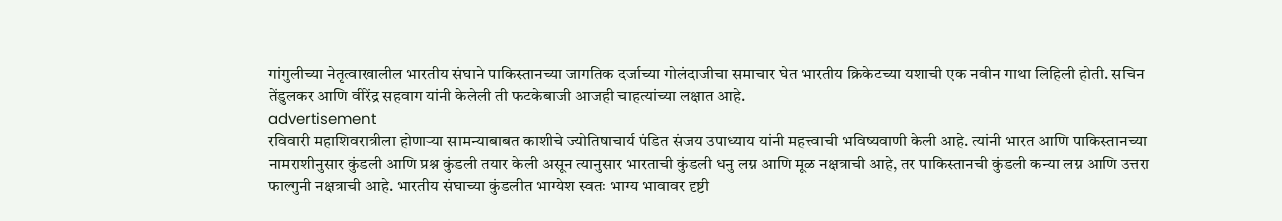गांगुलीच्या नेतृत्वाखालील भारतीय संघाने पाकिस्तानच्या जागतिक दर्जाच्या गोलंदाजीचा समाचार घेत भारतीय क्रिकेटच्या यशाची एक नवीन गाथा लिहिली होती. सचिन तेंडुलकर आणि वीरेंद्र सहवाग यांनी केलेली ती फटकेबाजी आजही चाहत्यांच्या लक्षात आहे.
advertisement
रविवारी महाशिवरात्रीला होणाऱ्या सामन्याबाबत काशीचे ज्योतिषाचार्य पंडित संजय उपाध्याय यांनी महत्त्वाची भविष्यवाणी केली आहे. त्यांनी भारत आणि पाकिस्तानच्या नामराशीनुसार कुंडली आणि प्रश्न कुंडली तयार केली असून त्यानुसार भारताची कुंडली धनु लग्न आणि मूळ नक्षत्राची आहे, तर पाकिस्तानची कुंडली कन्या लग्न आणि उत्तरा फाल्गुनी नक्षत्राची आहे. भारतीय संघाच्या कुंडलीत भाग्येश स्वतः भाग्य भावावर दृष्टी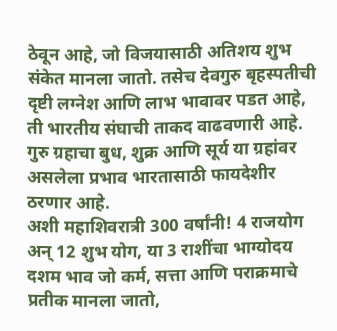ठेवून आहे, जो विजयासाठी अतिशय शुभ संकेत मानला जातो. तसेच देवगुरु बृहस्पतीची दृष्टी लग्नेश आणि लाभ भावावर पडत आहे, ती भारतीय संघाची ताकद वाढवणारी आहे. गुरु ग्रहाचा बुध, शुक्र आणि सूर्य या ग्रहांवर असलेला प्रभाव भारतासाठी फायदेशीर ठरणार आहे.
अशी महाशिवरात्री 300 वर्षांनी! 4 राजयोग अन् 12 शुभ योग, या 3 राशींचा भाग्योदय
दशम भाव जो कर्म, सत्ता आणि पराक्रमाचे प्रतीक मानला जातो,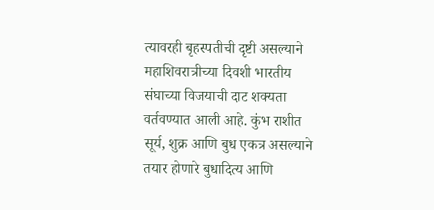त्यावरही बृहस्पतीची दृष्टी असल्याने महाशिवरात्रीच्या दिवशी भारतीय संघाच्या विजयाची दाट शक्यता वर्तवण्यात आली आहे. कुंभ राशीत सूर्य, शुक्र आणि बुध एकत्र असल्याने तयार होणारे बुधादित्य आणि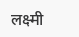लक्ष्मी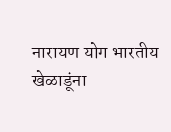नारायण योग भारतीय खेळाडूंना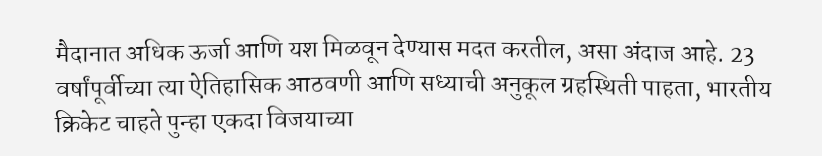मैदानात अधिक ऊर्जा आणि यश मिळवून देण्यास मदत करतील, असा अंदाज आहे. 23 वर्षांपूर्वीच्या त्या ऐतिहासिक आठवणी आणि सध्याची अनुकूल ग्रहस्थिती पाहता, भारतीय क्रिकेट चाहते पुन्हा एकदा विजयाच्या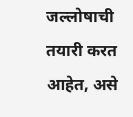जल्लोषाची तयारी करत आहेत, असे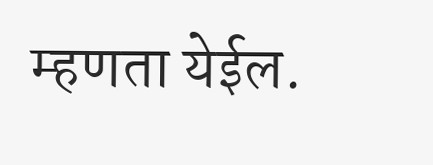म्हणता येईल.